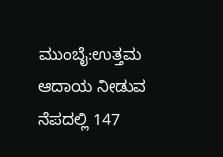ಮುಂಬೈ:ಉತ್ತಮ ಆದಾಯ ನೀಡುವ ನೆಪದಲ್ಲಿ 147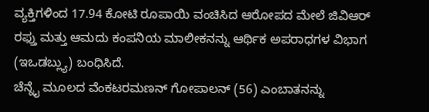ವ್ಯಕ್ತಿಗಳಿಂದ 17.94 ಕೋಟಿ ರೂಪಾಯಿ ವಂಚಿಸಿದ ಆರೋಪದ ಮೇಲೆ ಜಿವಿಆರ್ ರಫ್ತು ಮತ್ತು ಆಮದು ಕಂಪನಿಯ ಮಾಲೀಕನನ್ನು ಆರ್ಥಿಕ ಅಪರಾಧಗಳ ವಿಭಾಗ (ಇಒಡಬ್ಲ್ಯು) ಬಂಧಿಸಿದೆ.
ಚೆನ್ನೈ ಮೂಲದ ವೆಂಕಟರಮಣನ್ ಗೋಪಾಲನ್ (56) ಎಂಬಾತನನ್ನು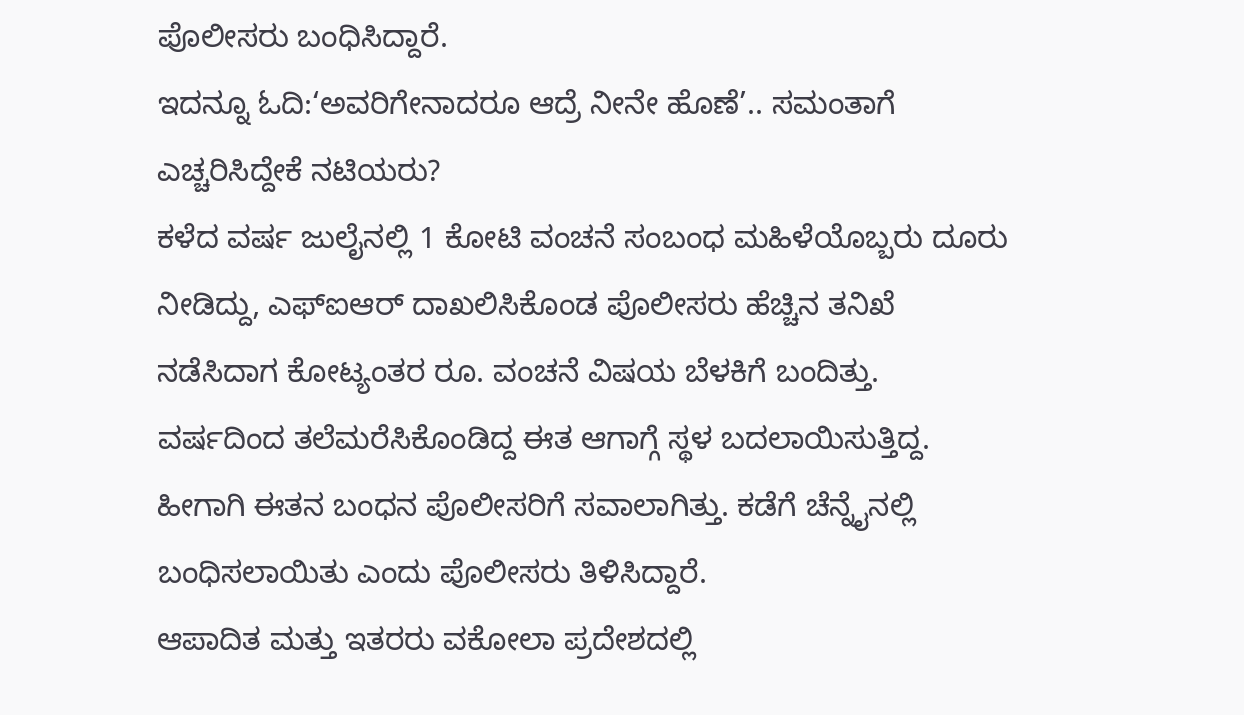ಪೊಲೀಸರು ಬಂಧಿಸಿದ್ದಾರೆ.
ಇದನ್ನೂ ಓದಿ:‘ಅವರಿಗೇನಾದರೂ ಆದ್ರೆ ನೀನೇ ಹೊಣೆ’.. ಸಮಂತಾಗೆ ಎಚ್ಚರಿಸಿದ್ದೇಕೆ ನಟಿಯರು?
ಕಳೆದ ವರ್ಷ ಜುಲೈನಲ್ಲಿ 1 ಕೋಟಿ ವಂಚನೆ ಸಂಬಂಧ ಮಹಿಳೆಯೊಬ್ಬರು ದೂರು ನೀಡಿದ್ದು, ಎಫ್‌ಐಆರ್ ದಾಖಲಿಸಿಕೊಂಡ ಪೊಲೀಸರು ಹೆಚ್ಚಿನ ತನಿಖೆ ನಡೆಸಿದಾಗ ಕೋಟ್ಯಂತರ ರೂ. ವಂಚನೆ ವಿಷಯ ಬೆಳಕಿಗೆ ಬಂದಿತ್ತು.
ವರ್ಷದಿಂದ ತಲೆಮರೆಸಿಕೊಂಡಿದ್ದ ಈತ ಆಗಾಗ್ಗೆ ಸ್ಥಳ ಬದಲಾಯಿಸುತ್ತಿದ್ದ. ಹೀಗಾಗಿ ಈತನ ಬಂಧನ ಪೊಲೀಸರಿಗೆ ಸವಾಲಾಗಿತ್ತು. ಕಡೆಗೆ ಚೆನ್ನೈನಲ್ಲಿ ಬಂಧಿಸಲಾಯಿತು ಎಂದು ಪೊಲೀಸರು ತಿಳಿಸಿದ್ದಾರೆ.
ಆಪಾದಿತ ಮತ್ತು ಇತರರು ವಕೋಲಾ ಪ್ರದೇಶದಲ್ಲಿ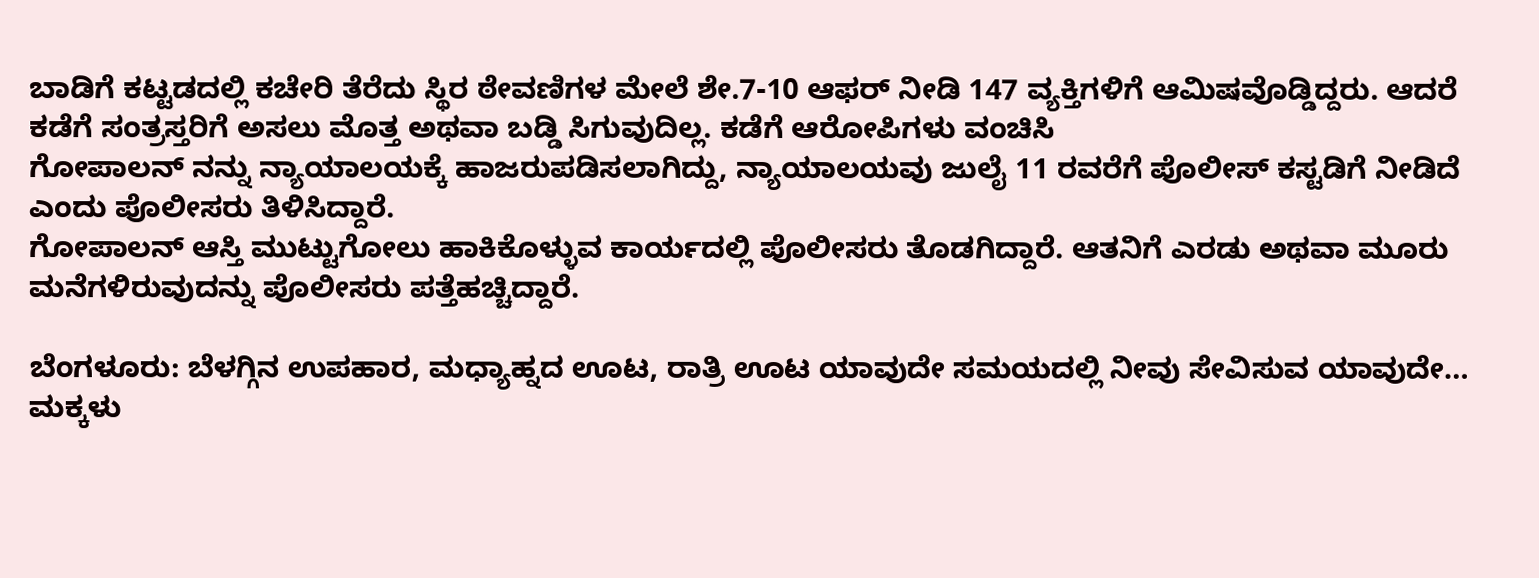ಬಾಡಿಗೆ ಕಟ್ಟಡದಲ್ಲಿ ಕಚೇರಿ ತೆರೆದು ಸ್ಥಿರ ಠೇವಣಿಗಳ ಮೇಲೆ ಶೇ.7-10 ಆಫರ್ ನೀಡಿ 147 ವ್ಯಕ್ತಿಗಳಿಗೆ ಆಮಿಷವೊಡ್ಡಿದ್ದರು. ಆದರೆ ಕಡೆಗೆ ಸಂತ್ರಸ್ತರಿಗೆ ಅಸಲು ಮೊತ್ತ ಅಥವಾ ಬಡ್ಡಿ ಸಿಗುವುದಿಲ್ಲ. ಕಡೆಗೆ ಆರೋಪಿಗಳು ವಂಚಿಸಿ
ಗೋಪಾಲನ್ ನನ್ನು ನ್ಯಾಯಾಲಯಕ್ಕೆ ಹಾಜರುಪಡಿಸಲಾಗಿದ್ದು, ನ್ಯಾಯಾಲಯವು ಜುಲೈ 11 ರವರೆಗೆ ಪೊಲೀಸ್ ಕಸ್ಟಡಿಗೆ ನೀಡಿದೆ ಎಂದು ಪೊಲೀಸರು ತಿಳಿಸಿದ್ದಾರೆ.
ಗೋಪಾಲನ್ ಆಸ್ತಿ ಮುಟ್ಟುಗೋಲು ಹಾಕಿಕೊಳ್ಳುವ ಕಾರ್ಯದಲ್ಲಿ ಪೊಲೀಸರು ತೊಡಗಿದ್ದಾರೆ. ಆತನಿಗೆ ಎರಡು ಅಥವಾ ಮೂರು ಮನೆಗಳಿರುವುದನ್ನು ಪೊಲೀಸರು ಪತ್ತೆಹಚ್ಚಿದ್ದಾರೆ.

ಬೆಂಗಳೂರು: ಬೆಳಗ್ಗಿನ ಉಪಹಾರ, ಮಧ್ಯಾಹ್ನದ ಊಟ, ರಾತ್ರಿ ಊಟ ಯಾವುದೇ ಸಮಯದಲ್ಲಿ ನೀವು ಸೇವಿಸುವ ಯಾವುದೇ…
ಮಕ್ಕಳು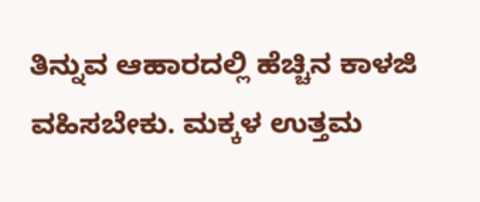ತಿನ್ನುವ ಆಹಾರದಲ್ಲಿ ಹೆಚ್ಚಿನ ಕಾಳಜಿ ವಹಿಸಬೇಕು. ಮಕ್ಕಳ ಉತ್ತಮ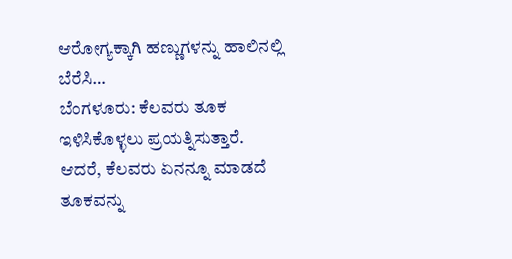ಆರೋಗ್ಯಕ್ಕಾಗಿ ಹಣ್ಣುಗಳನ್ನು ಹಾಲಿನಲ್ಲಿ ಬೆರೆಸಿ…
ಬೆಂಗಳೂರು: ಕೆಲವರು ತೂಕ ಇಳಿಸಿಕೊಳ್ಳಲು ಪ್ರಯತ್ನಿಸುತ್ತಾರೆ. ಆದರೆ, ಕೆಲವರು ಏನನ್ನೂ ಮಾಡದೆ ತೂಕವನ್ನು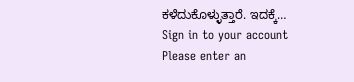ಕಳೆದುಕೊಳ್ಳುತ್ತಾರೆ. ಇದಕ್ಕೆ…
Sign in to your account
Please enter an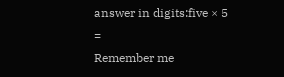answer in digits:five × 5 =
Remember me